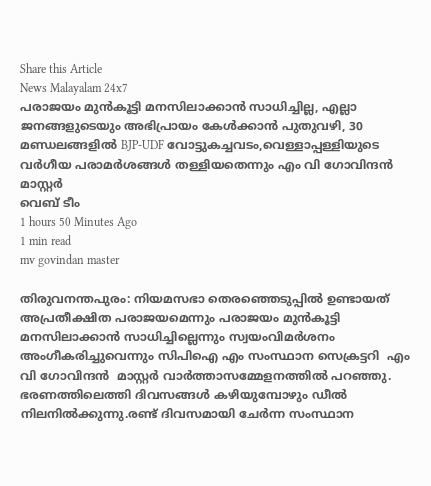Share this Article
News Malayalam 24x7
പരാജയം മുൻകൂട്ടി മനസിലാക്കാൻ സാധിച്ചില്ല, എല്ലാ ജനങ്ങളുടെയും അഭിപ്രായം കേൾക്കാൻ പുതുവഴി, 30 മണ്ഡലങ്ങളിൽ BJP-UDF വോട്ടുകച്ചവടം,വെള്ളാപ്പള്ളിയുടെ വർഗീയ പരാമർശങ്ങൾ തള്ളിയതെന്നും എം വി ഗോവിന്ദൻ മാസ്റ്റർ
വെബ് ടീം
1 hours 50 Minutes Ago
1 min read
mv govindan master

തിരുവനന്തപുരം: നിയമസഭാ തെരഞ്ഞെടുപ്പിൽ ഉണ്ടായത് അപ്രതീക്ഷിത പരാജയമെന്നും പരാജയം മുൻകൂട്ടി മനസിലാക്കാൻ സാധിച്ചില്ലെന്നും സ്വയംവിമർശനം അംഗീകരിച്ചുവെന്നും സിപിഐ എം സംസ്ഥാന സെക്രട്ടറി  എം വി ഗോവിന്ദൻ  മാസ്റ്റർ വാർത്താസമ്മേളനത്തിൽ പറഞ്ഞു. ഭരണത്തിലെത്തി ദിവസങ്ങൾ കഴിയുമ്പോഴും ഡീൽ നിലനിൽക്കുന്നു.രണ്ട് ദിവസമായി ചേർന്ന സംസ്ഥാന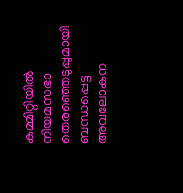കമ്മിറ്റിയിൽ നിയമസഭാ തെരഞ്ഞെടുപ്പുമായി ബന്ധപ്പെട്ട അവലോകന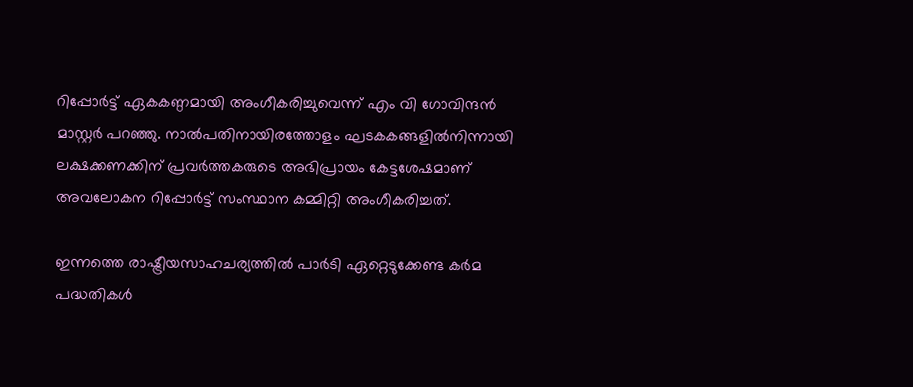റിപ്പോർട്ട് ഏകകണ്ഠമായി അംഗീകരിച്ചുവെന്ന് എം വി ഗോവിന്ദൻ മാസ്റ്റർ പറഞ്ഞു. നാൽപതിനായിരത്തോളം ഘടകകങ്ങളിൽനിന്നായി ലക്ഷക്കണക്കിന് പ്രവർത്തകരുടെ അഭിപ്രായം കേട്ടശേഷമാണ് അവലോകന റിപ്പോർട്ട് സംസ്ഥാന കമ്മിറ്റി അംഗീകരിച്ചത്.

ഇന്നത്തെ രാഷ്ട്രീയസാഹചര്യത്തിൽ പാർടി ഏറ്റെടുക്കേണ്ട കർമ പദ്ധതികൾ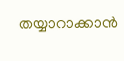തയ്യാറാക്കാൻ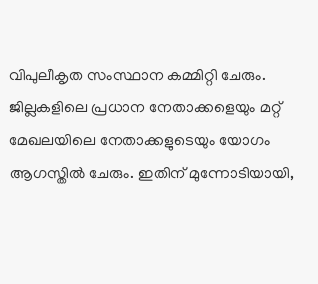വിപുലീകൃത സംസ്ഥാന കമ്മിറ്റി ചേരും. ജില്ലകളിലെ പ്രധാന നേതാക്കളെയും മറ്റ് മേഖലയിലെ നേതാക്കളുടെയും യോഗം ആഗസ്തിൽ ചേരും. ഇതിന് മുന്നോടിയായി,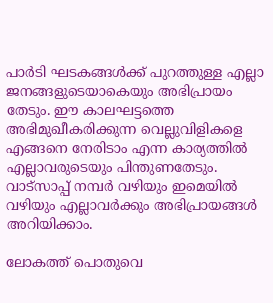പാർടി ഘടകങ്ങൾക്ക് പുറത്തുള്ള എല്ലാ ജനങ്ങളുടെയാകെയും അഭിപ്രായം തേടും. ഈ കാലഘട്ടത്തെ അഭിമുഖീകരിക്കുന്ന വെല്ലുവിളികളെ എങ്ങനെ നേരിടാം എന്ന കാര്യത്തിൽ എല്ലാവരുടെയും പിന്തുണതേടും. വാട്സാപ്പ് നമ്പർ വഴിയും ഇമെയിൽ വഴിയും എല്ലാവർക്കും അഭിപ്രായങ്ങൾ അറിയിക്കാം.

ലോകത്ത് പൊതുവെ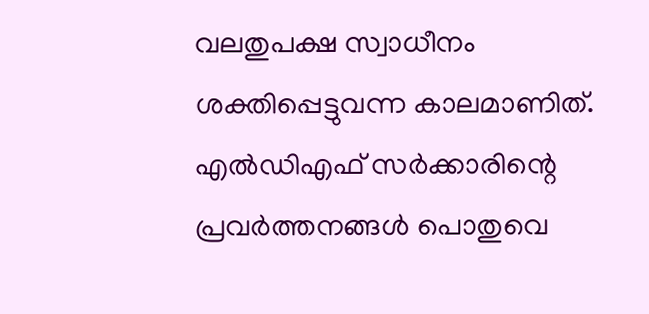വലതുപക്ഷ സ്വാധീനം ശക്തിപ്പെട്ടുവന്ന കാലമാണിത്. എൽ‍ഡിഎഫ് സർക്കാരിന്റെ പ്രവർത്തനങ്ങൾ പൊതുവെ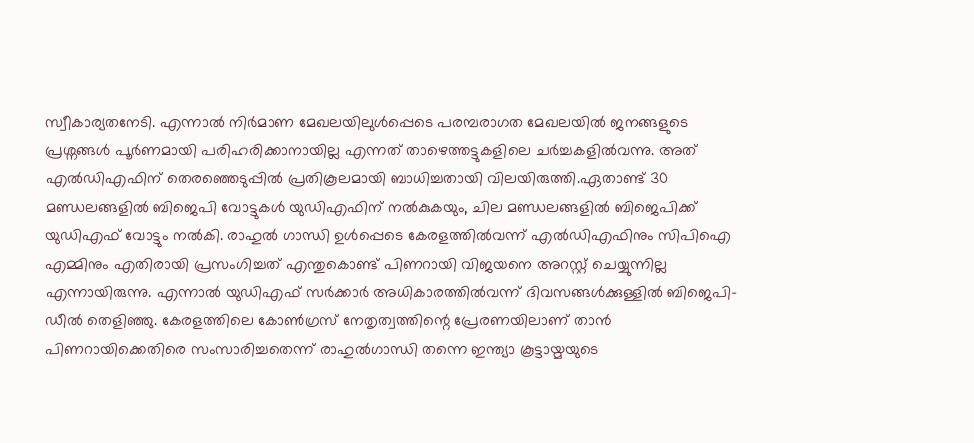സ്വീകാര്യതനേടി. എന്നാൽ നിർമാണ മേഖലയിലുൾപ്പെടെ പരമ്പരാഗത മേഖലയിൽ ജനങ്ങളുടെ പ്രശ്നങ്ങൾ പൂർണമായി പരിഹരിക്കാനായില്ല എന്നത് താഴെത്തട്ടുകളിലെ ചർച്ചകളിൽവന്നു. അത് എൽഡിഎഫിന് തെരഞ്ഞെടുപ്പിൽ പ്രതികൂലമായി ബാധിച്ചതായി വിലയിരുത്തി.ഏതാണ്ട് 30 മണ്ഡലങ്ങളിൽ ബിജെപി വോട്ടുകൾ യുഡിഎഫിന് നൽകുകയും, ചില മണ്ഡലങ്ങളിൽ ബിജെപിക്ക് യുഡിഎഫ് വോട്ടും നൽകി. രാഹുൽ ഗാന്ധി ഉൾപ്പെടെ കേരളത്തിൽവന്ന് എൽഡിഎഫിനും സിപിഐ എമ്മിനും എതിരായി പ്രസംഗിച്ചത് എന്തുകൊണ്ട് പിണറായി വിജയനെ അറസ്റ്റ് ചെയ്യുന്നില്ല എന്നായിരുന്നു. എന്നാൽ യുഡിഎഫ് സർക്കാർ അധികാരത്തിൽവന്ന് ദിവസങ്ങൾക്കുള്ളിൽ ബിജെപി-ഡീൽ തെളിഞ്ഞു. കേരളത്തിലെ കോൺഗ്രസ് നേതൃത്വത്തിന്റെ പ്രേരണയിലാണ് താൻ പിണറായിക്കെതിരെ സംസാരിച്ചതെന്ന് രാഹുൽഗാന്ധി തന്നെ ഇന്ത്യാ കൂട്ടായ്മയുടെ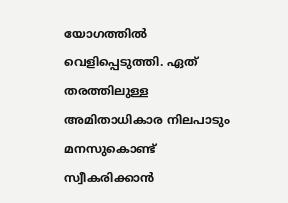യോഗത്തിൽ വെളിപ്പെടുത്തി. ഏത് തരത്തിലുള്ള അമിതാധികാര നിലപാടും മനസുകൊണ്ട് സ്വീകരിക്കാൻ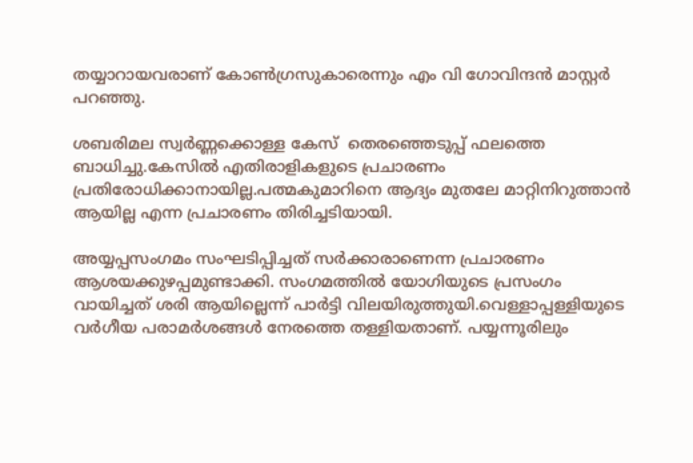തയ്യാറായവരാണ് കോൺഗ്രസുകാരെന്നും എം വി ഗോവിന്ദൻ മാസ്റ്റർ പറഞ്ഞു.

ശബരിമല സ്വർണ്ണക്കൊള്ള കേസ്  തെരഞ്ഞെടുപ്പ് ഫലത്തെ ബാധിച്ചു.കേസിൽ എതിരാളികളുടെ പ്രചാരണം പ്രതിരോധിക്കാനായില്ല.പത്മകുമാറിനെ ആദ്യം മുതലേ മാറ്റിനിറുത്താൻ ആയില്ല എന്ന പ്രചാരണം തിരിച്ചടിയായി.

അയ്യപ്പസംഗമം സംഘടിപ്പിച്ചത് സർക്കാരാണെന്ന പ്രചാരണം ആശയക്കുഴപ്പമുണ്ടാക്കി. സംഗമത്തിൽ യോഗിയുടെ പ്രസംഗം വായിച്ചത് ശരി ആയില്ലെന്ന് പാർട്ടി വിലയിരുത്തുയി.വെള്ളാപ്പള്ളിയുടെ വർഗീയ പരാമർശങ്ങൾ നേരത്തെ തള്ളിയതാണ്. പയ്യന്നൂരിലും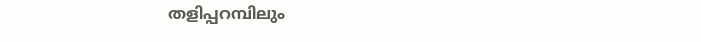തളിപ്പറമ്പിലും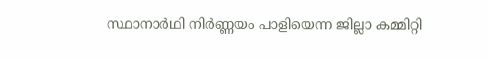സ്ഥാനാർഥി നിർണ്ണയം പാളിയെന്ന ജില്ലാ കമ്മിറ്റി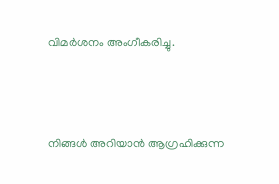വിമർശനം അംഗീകരിച്ചു.



നിങ്ങൾ അറിയാൻ ആഗ്രഹിക്കുന്ന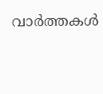വാർത്തകൾ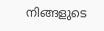നിങ്ങളുടെ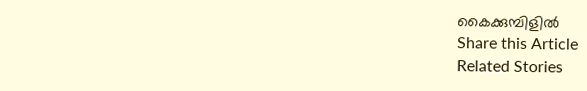കൈക്കുമ്പിളിൽ
Share this Article
Related Stories